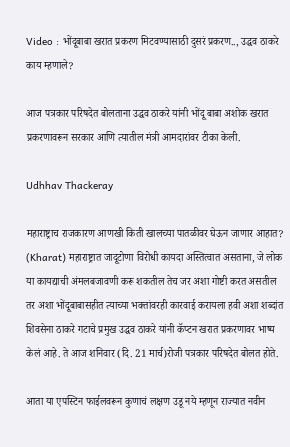Video : भोंदूबाबा खरात प्रकरण मिटवण्यासाठी दुसरं प्रकरण.., उद्धव ठाकरे काय म्हणाले?

आज पत्रकार परिषदेत बोलताना उद्धव ठाकरे यांनी भोंदू बाबा अशोक खरात प्रकरणावरून सरकार आणि त्यातील मंत्री आमदारांवर टीका केली.

Udhhav Thackeray

महाराष्ट्राच राजकारण आणखी किती खालच्या पातळीवर घेऊन जाणार आहात? (Kharat) महाराष्ट्रात जादूटोणा विरोधी कायदा अस्तित्वात असताना, जे लोक या कायद्याची अंमलबजावणी करू शकतील तेच जर अशा गोष्टी करत असतील तर अशा भोंदूबाबासहीत त्याच्या भक्तांवरही कारवाई करायला हवी अशा शब्दांत शिवसेना ठाकरे गटाचे प्रमुख उद्धव ठाकरे यांनी कॅप्टन खरात प्रकरणावर भाष्य केलं आहे. ते आज शनिवार (दि. 21 मार्च)रोजी पत्रकार परिषदेत बोलत होते.

आता या एपस्टिन फाईलवरून कुणाचं लक्षण उडू नये म्हणून राज्यात नवीन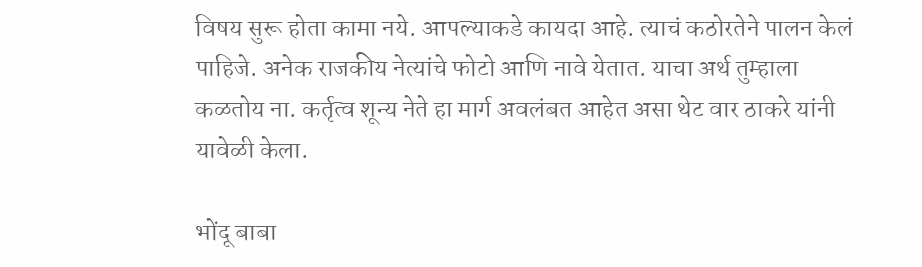विषय सुरू होता कामा नये. आपल्याकडे कायदा आहे. त्याचं कठोरतेने पालन केलं पाहिजे. अनेक राजकीय नेत्यांचे फोटो आणि नावे येतात. याचा अर्थ तुम्हाला कळतोय ना. कर्तृत्व शून्य नेते हा मार्ग अवलंबत आहेत असा थेट वार ठाकरे यांनी यावेळी केला.

भोंदू बाबा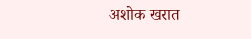अशोक खरात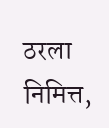ठरला निमित्त,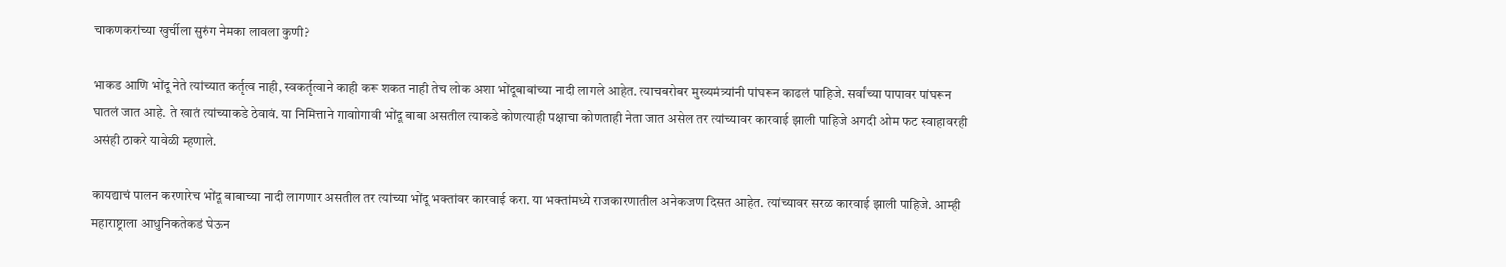चाकणकरांच्या खुर्चीला सुरुंग नेमका लावला कुणी?

भाकड आणि भोंदू नेते त्यांच्यात कर्तृत्व नाही, स्वकर्तृत्वाने काही करू शकत नाही तेच लोक अशा भोंदूबाबांच्या नादी लागले आहेत. त्याचबरोबर मुख्यमंत्र्यांनी पांघरून काढलं पाहिजे. सर्वांच्या पापावर पांघरून घातलं जात आहे. ते खातं त्यांच्याकडे ठेवावं. या निमित्ताने गावाोगावी भोंदू बाबा असतील त्याकडे कोणत्याही पक्षाचा कोणताही नेता जात असेल तर त्यांच्यावर कारवाई झाली पाहिजे अगदी ओम फट स्वाहावरही असंही ठाकरे यावेळी म्हणाले.

कायद्याचं पालन करणारेच भोंदू बाबाच्या नादी लागणार असतील तर त्यांच्या भोंदू भक्तांवर कारवाई करा. या भक्तांमध्ये राजकारणातील अनेकजण दिसत आहेत. त्यांच्यावर सरळ कारवाई झाली पाहिजे. आम्ही महाराष्ट्राला आधुनिकतेकडं घेऊन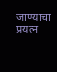जाण्याचा प्रयत्न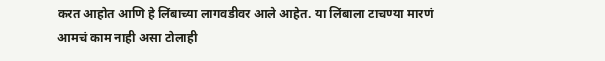करत आहोत आणि हे लिंबाच्या लागवडीवर आले आहेत. या लिंबाला टाचण्या मारणं आमचं काम नाही असा टोलाही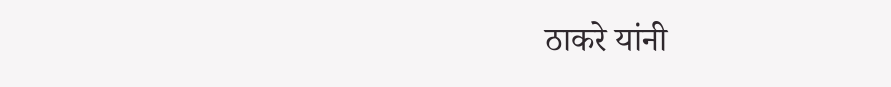ठाकरे यांनी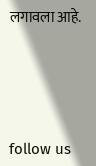लगावला आहे.





follow us